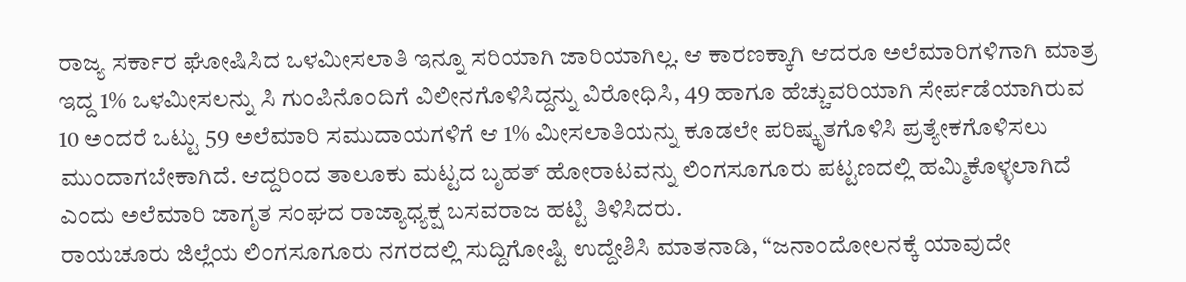ರಾಜ್ಯ ಸರ್ಕಾರ ಘೋಷಿಸಿದ ಒಳಮೀಸಲಾತಿ ಇನ್ನೂ ಸರಿಯಾಗಿ ಜಾರಿಯಾಗಿಲ್ಲ. ಆ ಕಾರಣಕ್ಕಾಗಿ ಆದರೂ ಅಲೆಮಾರಿಗಳಿಗಾಗಿ ಮಾತ್ರ ಇದ್ದ 1% ಒಳಮೀಸಲನ್ನು ಸಿ ಗುಂಪಿನೊಂದಿಗೆ ವಿಲೀನಗೊಳಿಸಿದ್ದನ್ನು ವಿರೋಧಿಸಿ, 49 ಹಾಗೂ ಹೆಚ್ಚುವರಿಯಾಗಿ ಸೇರ್ಪಡೆಯಾಗಿರುವ 10 ಅಂದರೆ ಒಟ್ಟು 59 ಅಲೆಮಾರಿ ಸಮುದಾಯಗಳಿಗೆ ಆ 1% ಮೀಸಲಾತಿಯನ್ನು ಕೂಡಲೇ ಪರಿಷ್ಕೃತಗೊಳಿಸಿ ಪ್ರತ್ಯೇಕಗೊಳಿಸಲು ಮುಂದಾಗಬೇಕಾಗಿದೆ. ಆದ್ದರಿಂದ ತಾಲೂಕು ಮಟ್ಟದ ಬೃಹತ್ ಹೋರಾಟವನ್ನು ಲಿಂಗಸೂಗೂರು ಪಟ್ಟಣದಲ್ಲಿ ಹಮ್ಮಿಕೊಳ್ಳಲಾಗಿದೆ ಎಂದು ಅಲೆಮಾರಿ ಜಾಗೃತ ಸಂಘದ ರಾಜ್ಯಾಧ್ಯಕ್ಷ ಬಸವರಾಜ ಹಟ್ಟಿ ತಿಳಿಸಿದರು.
ರಾಯಚೂರು ಜಿಲ್ಲೆಯ ಲಿಂಗಸೂಗೂರು ನಗರದಲ್ಲಿ ಸುದ್ದಿಗೋಷ್ಟಿ ಉದ್ದೇಶಿಸಿ ಮಾತನಾಡಿ, “ಜನಾಂದೋಲನಕ್ಕೆ ಯಾವುದೇ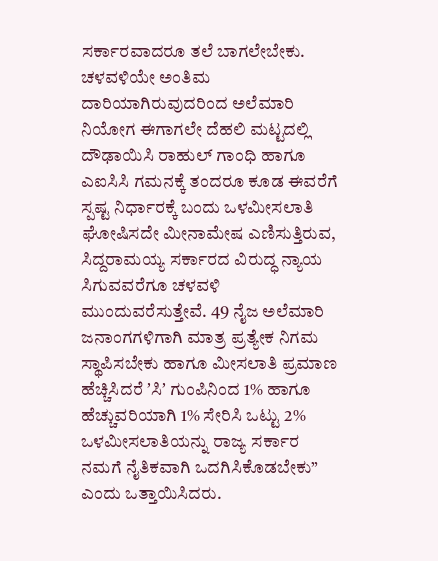ಸರ್ಕಾರವಾದರೂ ತಲೆ ಬಾಗಲೇಬೇಕು. ಚಳವಳಿಯೇ ಅಂತಿಮ ದಾರಿಯಾಗಿರುವುದರಿಂದ ಅಲೆಮಾರಿ ನಿಯೋಗ ಈಗಾಗಲೇ ದೆಹಲಿ ಮಟ್ಟದಲ್ಲಿ ದೌಢಾಯಿಸಿ ರಾಹುಲ್ ಗಾಂಧಿ ಹಾಗೂ ಎಐಸಿಸಿ ಗಮನಕ್ಕೆ ತಂದರೂ ಕೂಡ ಈವರೆಗೆ ಸ್ಪಷ್ಟ ನಿರ್ಧಾರಕ್ಕೆ ಬಂದು ಒಳಮೀಸಲಾತಿ ಘೋಷಿಸದೇ ಮೀನಾಮೇಷ ಎಣಿಸುತ್ತಿರುವ, ಸಿದ್ದರಾಮಯ್ಯ ಸರ್ಕಾರದ ವಿರುದ್ಧ ನ್ಯಾಯ ಸಿಗುವವರೆಗೂ ಚಳವಳಿ ಮುಂದುವರೆಸುತ್ತೇವೆ. 49 ನೈಜ ಅಲೆಮಾರಿ ಜನಾಂಗಗಳಿಗಾಗಿ ಮಾತ್ರ ಪ್ರತ್ಯೇಕ ನಿಗಮ ಸ್ಥಾಪಿಸಬೇಕು ಹಾಗೂ ಮೀಸಲಾತಿ ಪ್ರಮಾಣ ಹೆಚ್ಚಿಸಿದರೆ ʼಸಿʼ ಗುಂಪಿನಿಂದ 1% ಹಾಗೂ ಹೆಚ್ಚುವರಿಯಾಗಿ 1% ಸೇರಿಸಿ ಒಟ್ಟು 2% ಒಳಮೀಸಲಾತಿಯನ್ನು ರಾಜ್ಯ ಸರ್ಕಾರ ನಮಗೆ ನೈತಿಕವಾಗಿ ಒದಗಿಸಿಕೊಡಬೇಕು” ಎಂದು ಒತ್ತಾಯಿಸಿದರು.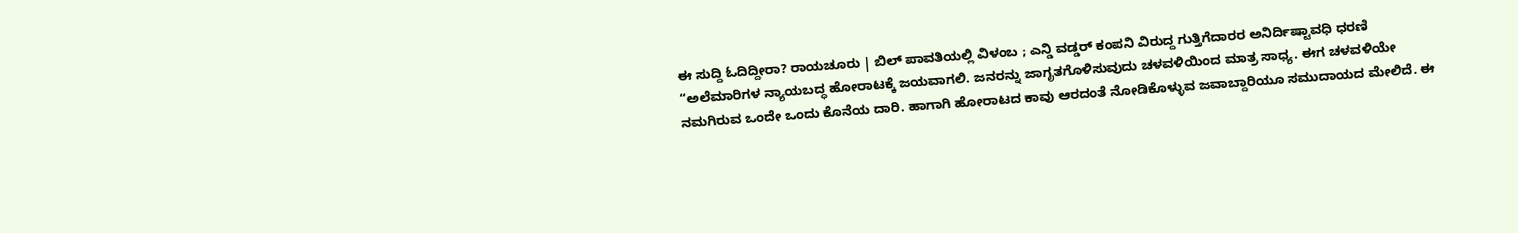ಈ ಸುದ್ದಿ ಓದಿದ್ದೀರಾ? ರಾಯಚೂರು | ಬಿಲ್ ಪಾವತಿಯಲ್ಲಿ ವಿಳಂಬ ; ಎನ್ಡಿ ವಡ್ಡರ್ ಕಂಪನಿ ವಿರುದ್ದ ಗುತ್ತಿಗೆದಾರರ ಅನಿರ್ದಿಷ್ಟಾವಧಿ ಧರಣಿ
“ಅಲೆಮಾರಿಗಳ ನ್ಯಾಯಬದ್ಧ ಹೋರಾಟಕ್ಕೆ ಜಯವಾಗಲಿ. ಜನರನ್ನು ಜಾಗೃತಗೊಳಿಸುವುದು ಚಳವಳಿಯಿಂದ ಮಾತ್ರ ಸಾಧ್ಯ. ಈಗ ಚಳವಳಿಯೇ ನಮಗಿರುವ ಒಂದೇ ಒಂದು ಕೊನೆಯ ದಾರಿ. ಹಾಗಾಗಿ ಹೋರಾಟದ ಕಾವು ಆರದಂತೆ ನೋಡಿಕೊಳ್ಳುವ ಜವಾಬ್ದಾರಿಯೂ ಸಮುದಾಯದ ಮೇಲಿದೆ. ಈ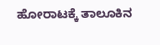ಹೋರಾಟಕ್ಕೆ ತಾಲೂಕಿನ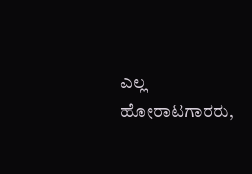ಎಲ್ಲ ಹೋರಾಟಗಾರರು,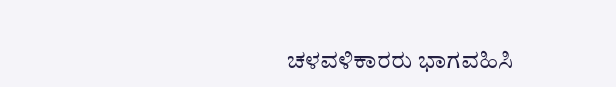ಚಳವಳಿಕಾರರು ಭಾಗವಹಿಸಿ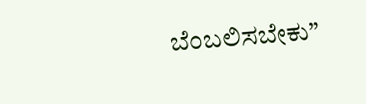ಬೆಂಬಲಿಸಬೇಕು”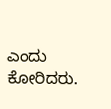ಎಂದು ಕೋರಿದರು.